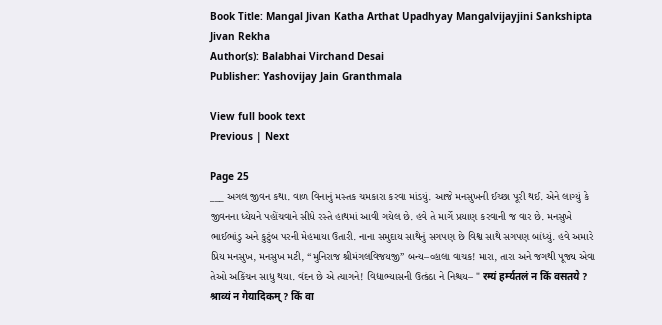Book Title: Mangal Jivan Katha Arthat Upadhyay Mangalvijayjini Sankshipta Jivan Rekha
Author(s): Balabhai Virchand Desai
Publisher: Yashovijay Jain Granthmala

View full book text
Previous | Next

Page 25
___ અગલ જીવન કથા. વાળ વિનાનું મસ્તક ચમકારા કરવા માંડયું. આજે મનસુખની ઈચ્છા પૂરી થઈ. એને લાગ્યું કે જીવનના ધ્યેયને પહોંચવાને સીધે રસ્તે હાથમાં આવી ગયેલ છે. હવે તે માર્ગે પ્રયાણ કરવાની જ વાર છે. મનસુખે ભાઈભાંડુ અને કુટુંબ પરની મેહમાયા ઉતારી. નાના સમુદાય સાથેનું સગપણ છે વિશ્વ સાથે સગપણ બાંધ્યું. હવે અમારે પ્રિય મનસુખ, મનસુખ મટી, “મુનિરાજ શ્રીમંગલવિજયજી” બન્ય–વ્હાલા વાચક! મારા, તારા અને જગથી પૂજ્ય એવા તેઓ અકિંચન સાધુ થયા. વંદન છે એ ત્યાગને! વિદ્યાભ્યાસની ઉત્કંઠા ને નિશ્ચય– " रम्यं हर्म्यतलं न किं वसतये ? श्राव्यं न गेयादिकम् ? किं वा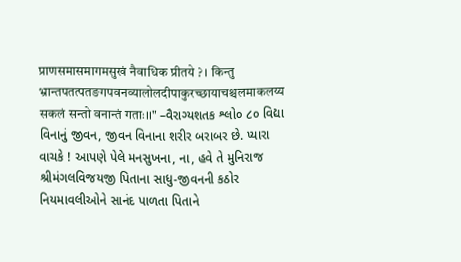प्राणसमासमागमसुखं नैवाधिक प्रीतये ? । किन्तु भ्रान्तपतत्पतङगपवनव्यालोलदीपाकुरच्छायाचश्चलमाकलय्य सकलं सन्तो वनान्तं गताः।।" –વૈરાગ્યશતક શ્લો૦ ૮૦ વિદ્યા વિનાનું જીવન, જીવન વિનાના શરીર બરાબર છે. પ્યારા વાચકે ! આપણે પેલે મનસુખના, ના, હવે તે મુનિરાજ શ્રીમંગલવિજયજી પિતાના સાધુ-જીવનની કઠોર નિયમાવલીઓને સાનંદ પાળતા પિતાને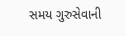સમય ગુરુસેવાની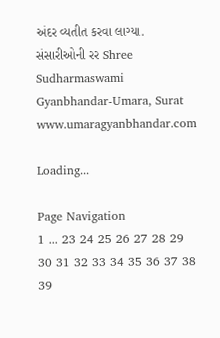અંદર વ્યતીત કરવા લાગ્યા. સંસારીઓની રર Shree Sudharmaswami Gyanbhandar-Umara, Surat www.umaragyanbhandar.com

Loading...

Page Navigation
1 ... 23 24 25 26 27 28 29 30 31 32 33 34 35 36 37 38 39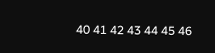40 41 42 43 44 45 46